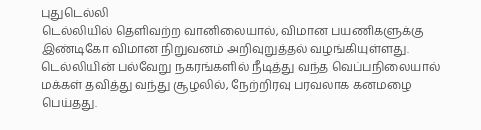புதுடெல்லி
டெல்லியில் தெளிவற்ற வானிலையால், விமான பயணிகளுக்கு இண்டிகோ விமான நிறுவனம் அறிவுறுத்தல் வழங்கியுள்ளது. டெல்லியின் பல்வேறு நகரங்களில் நீடித்து வந்த வெப்பநிலையால் மக்கள் தவித்து வந்து சூழலில், நேற்றிரவு பரவலாக கனமழை பெய்தது.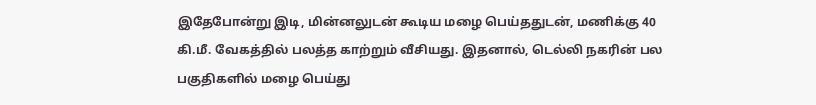இதேபோன்று இடி, மின்னலுடன் கூடிய மழை பெய்ததுடன், மணிக்கு 40 கி.மீ. வேகத்தில் பலத்த காற்றும் வீசியது. இதனால், டெல்லி நகரின் பல பகுதிகளில் மழை பெய்து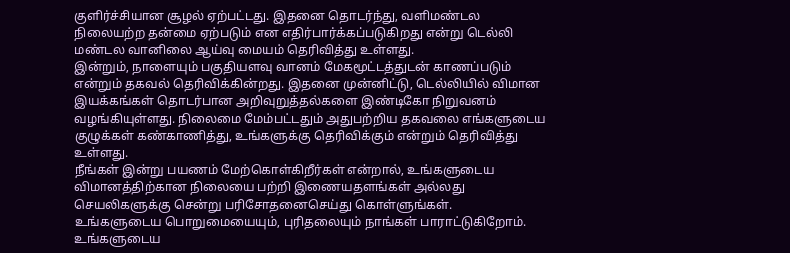குளிர்ச்சியான சூழல் ஏற்பட்டது. இதனை தொடர்ந்து, வளிமண்டல நிலையற்ற தன்மை ஏற்படும் என எதிர்பார்க்கப்படுகிறது என்று டெல்லி மண்டல வானிலை ஆய்வு மையம் தெரிவித்து உள்ளது.
இன்றும், நாளையும் பகுதியளவு வானம் மேகமூட்டத்துடன் காணப்படும் என்றும் தகவல் தெரிவிக்கின்றது. இதனை முன்னிட்டு, டெல்லியில் விமான இயக்கங்கள் தொடர்பான அறிவுறுத்தல்களை இண்டிகோ நிறுவனம் வழங்கியுள்ளது. நிலைமை மேம்பட்டதும் அதுபற்றிய தகவலை எங்களுடைய குழுக்கள் கண்காணித்து, உங்களுக்கு தெரிவிக்கும் என்றும் தெரிவித்து உள்ளது.
நீங்கள் இன்று பயணம் மேற்கொள்கிறீர்கள் என்றால், உங்களுடைய விமானத்திற்கான நிலையை பற்றி இணையதளங்கள் அல்லது செயலிகளுக்கு சென்று பரிசோதனைசெய்து கொள்ளுங்கள்.
உங்களுடைய பொறுமையையும், புரிதலையும் நாங்கள் பாராட்டுகிறோம். உங்களுடைய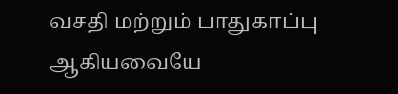வசதி மற்றும் பாதுகாப்பு ஆகியவையே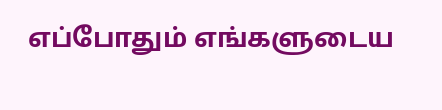எப்போதும் எங்களுடைய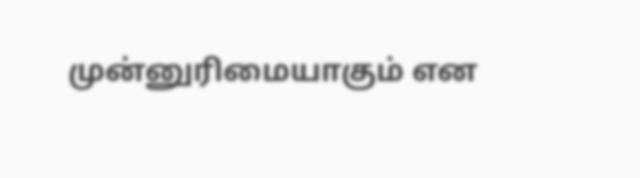முன்னுரிமையாகும் என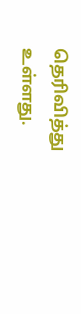தெரிவித்து உள்ளது.